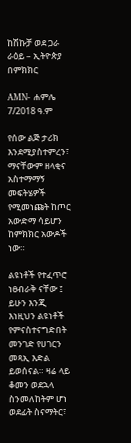ከሽኩቻ ወደ ጋራ ራዕይ – ኢትዮጵያ በምክክር

AMN- ሐምሌ 7/2018 ዓ.ም

የሰው ልጅ ታሪክ እንደሚያስተምረን፣ ማናቸውም ዘላቂና አስተማማኝ መፍትሄዎች የሚመነጩት ከጦር አውድማ ሳይሆን ከምክክር አውዶች ነው።

ልዩነቶች የተፈጥሮ ነፀብራቅ ናቸው ፤ ይሁን እንጂ እነዚህን ልዩነቶች የምናስተናግድበት መንገድ የሀገርን መጻኢ እድል ይወሰናል። ዛሬ ላይ ቆመን ወደኋላ ስንመለከትም ሆነ ወደፊት ስናማትር፣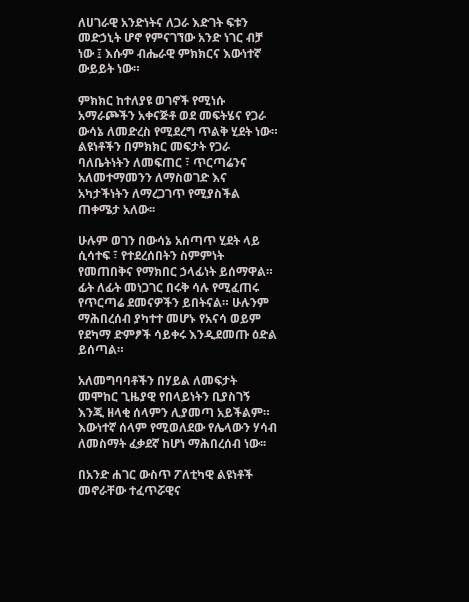ለሀገራዊ አንድነትና ለጋራ እድገት ፍቱን መድኃኒት ሆኖ የምናገኘው አንድ ነገር ብቻ ነው ፤ እሱም ብሔራዊ ምክክርና እውነተኛ ውይይት ነው።

ምክክር ከተለያዩ ወገኖች የሚነሱ አማራጮችን አቀናጅቶ ወደ መፍትሄና የጋራ ውሳኔ ለመድረስ የሚደረግ ጥልቅ ሂደት ነው። ልዩነቶችን በምክክር መፍታት የጋራ ባለቤትነትን ለመፍጠር ፣ ጥርጣሬንና አለመተማመንን ለማስወገድ እና አካታችነትን ለማረጋገጥ የሚያስችል ጠቀሜታ አለው፡፡

ሁሉም ወገን በውሳኔ አሰጣጥ ሂደት ላይ ሲሳተፍ ፣ የተደረሰበትን ስምምነት የመጠበቅና የማክበር ኃላፊነት ይሰማዋል። ፊት ለፊት መነጋገር በሩቅ ሳሉ የሚፈጠሩ የጥርጣሬ ደመናዎችን ይበትናል። ሁሉንም ማሕበረሰብ ያካተተ መሆኑ የአናሳ ወይም የደካማ ድምፆች ሳይቀሩ እንዲደመጡ ዕድል ይሰጣል።

አለመግባባቶችን በሃይል ለመፍታት መሞከር ጊዜያዊ የበላይነትን ቢያስገኝ እንጂ ዘላቂ ሰላምን ሊያመጣ አይችልም። እውነተኛ ሰላም የሚወለደው የሌላውን ሃሳብ ለመስማት ፈቃደኛ ከሆነ ማሕበረሰብ ነው፡፡

በአንድ ሐገር ውስጥ ፖለቲካዊ ልዩነቶች መኖራቸው ተፈጥሯዊና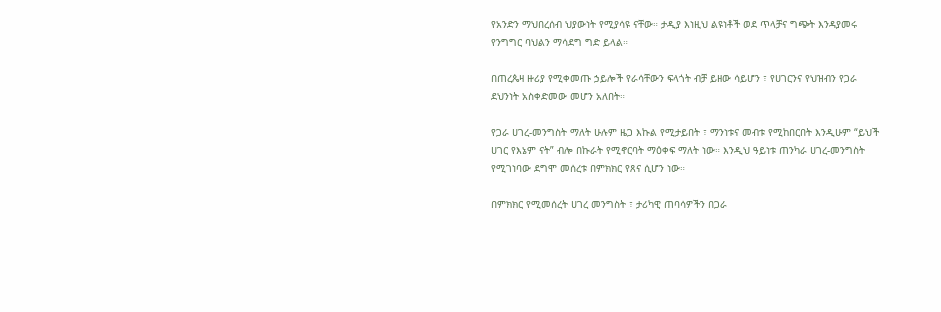የአንድን ማህበረሰብ ህያውነት የሚያሳዩ ናቸው። ታዲያ እነዚህ ልዩነቶች ወደ ጥላቻና ግጭት እንዳያመሩ የንግግር ባህልን ማሳደግ ግድ ይላል።

በጠረጴዛ ዙሪያ የሚቀመጡ ኃይሎች የራሳቸውን ፍላጎት ብቻ ይዘው ሳይሆን ፣ የሀገርንና የህዝብን የጋራ ደህንነት አስቀድመው መሆን አለበት።

የጋራ ሀገረ-መንግስት ማለት ሁሉም ዜጋ እኩል የሚታይበት ፣ ማንነቱና መብቱ የሚከበርበት እንዲሁም “ይህች ሀገር የእኔም ናት” ብሎ በኩራት የሚኖርባት ማዕቀፍ ማለት ነው። እንዲህ ዓይነቱ ጠንካራ ሀገረ-መንግስት የሚገነባው ደግሞ መሰረቱ በምክክር የጸና ሲሆን ነው።

በምክክር የሚመሰረት ሀገረ መንግስት ፣ ታሪካዊ ጠባሳዎችን በጋራ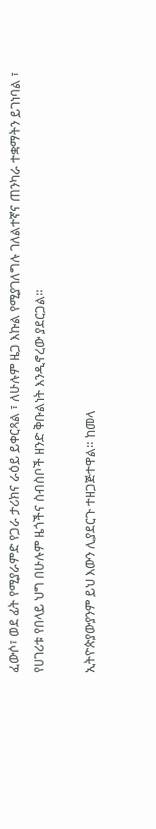ፈውሶ፣ ወደ ፊት የሚያራምድ የጋራ ታሪክና ራዕይ ይቀርጻል ፣ ለሁሉም ዜጋ እኩል የሚያገለግሉ ገለልተኛና ጠንካራ ተቋማትን ይገነባል ፣ የሀገሪቱ የበላይ ህግ በሁሉም ዜጎችና ስብስቦች ዘንድ ቅቡልነት እንዲኖረው ያደርጋል።

ኢትዮጵያውያንም ይህ እውን ሊያደርጉ ተዘጋጅተዋል። ከመላ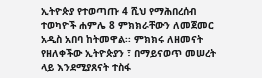ኢትዮጵያ የተወጣጡ 4 ሺህ የማሕበረሰብ ተወካዮች ሐምሌ 8 ምክክራቸውን ለመጀመር አዲስ አበባ ከትመዋል፡፡ ምክክሩ ለዘመናት የዘለቀችው ኢትዮጵያን ፣ በማይናወጥ መሠረት ላይ እንደሚያጸናት ተስፋ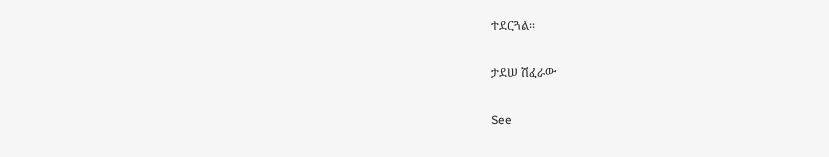ተደርጓል፡፡

ታደሠ ሽፈራው

See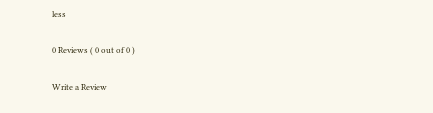less

0 Reviews ( 0 out of 0 )

Write a Review